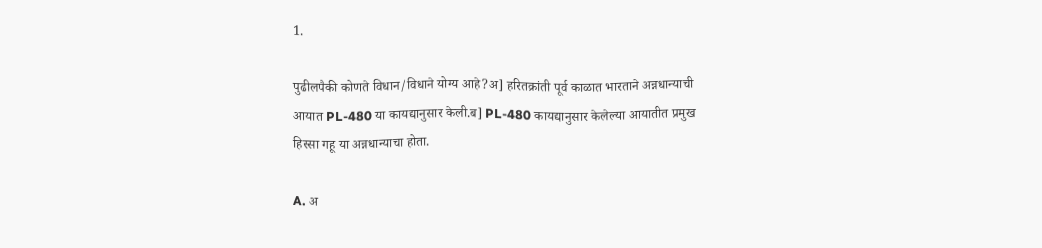1.

पुढीलपैकी कोणते विधान/विधाने योग्य आहे?अ] हरितक्रांती पूर्व काळात भारताने अन्नधान्याची आयात PL-480 या कायद्यानुसार केली.ब] PL-480 कायद्यानुसार केलेल्या आयातीत प्रमुख हिस्सा गहू या अन्नधान्याचा होता.

A. अ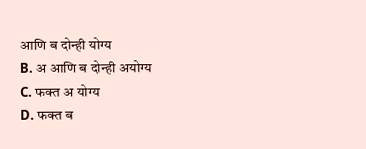आणि ब दोन्ही योग्य
B. अ आणि ब दोन्ही अयोग्य
C. फक्त अ योग्य
D. फक्त ब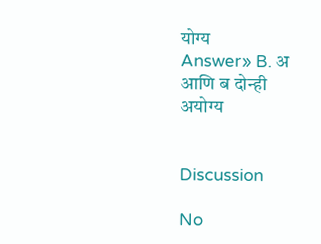योग्य
Answer» B. अ आणि ब दोन्ही अयोग्य


Discussion

No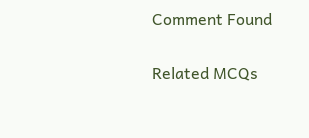Comment Found

Related MCQs